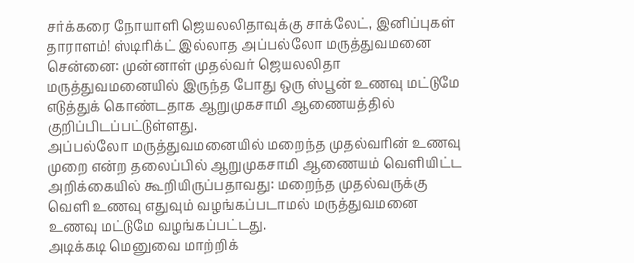சர்க்கரை நோயாளி ஜெயலலிதாவுக்கு சாக்லேட், இனிப்புகள் தாராளம்! ஸ்டிரிக்ட் இல்லாத அப்பல்லோ மருத்துவமனை
சென்னை: முன்னாள் முதல்வர் ஜெயலலிதா மருத்துவமனையில் இருந்த போது ஒரு ஸ்பூன் உணவு மட்டுமே எடுத்துக் கொண்டதாக ஆறுமுகசாமி ஆணையத்தில் குறிப்பிடப்பட்டுள்ளது.
அப்பல்லோ மருத்துவமனையில் மறைந்த முதல்வரின் உணவு முறை என்ற தலைப்பில் ஆறுமுகசாமி ஆணையம் வெளியிட்ட அறிக்கையில் கூறியிருப்பதாவது: மறைந்த முதல்வருக்கு வெளி உணவு எதுவும் வழங்கப்படாமல் மருத்துவமனை உணவு மட்டுமே வழங்கப்பட்டது.
அடிக்கடி மெனுவை மாற்றிக்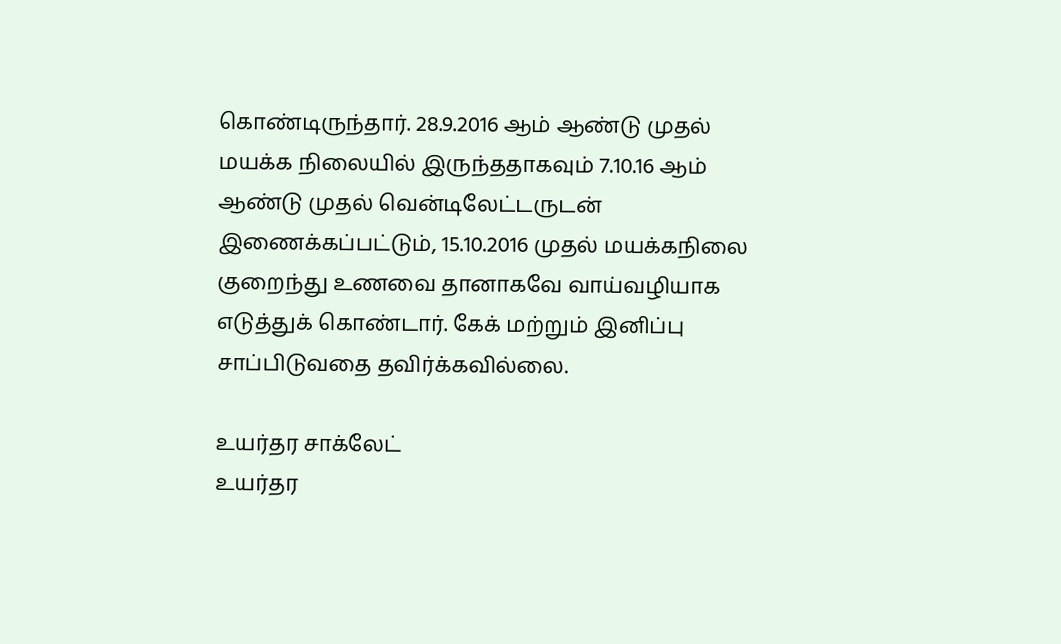கொண்டிருந்தார். 28.9.2016 ஆம் ஆண்டு முதல் மயக்க நிலையில் இருந்ததாகவும் 7.10.16 ஆம் ஆண்டு முதல் வென்டிலேட்டருடன் இணைக்கப்பட்டும், 15.10.2016 முதல் மயக்கநிலை குறைந்து உணவை தானாகவே வாய்வழியாக எடுத்துக் கொண்டார். கேக் மற்றும் இனிப்பு சாப்பிடுவதை தவிர்க்கவில்லை.

உயர்தர சாக்லேட்
உயர்தர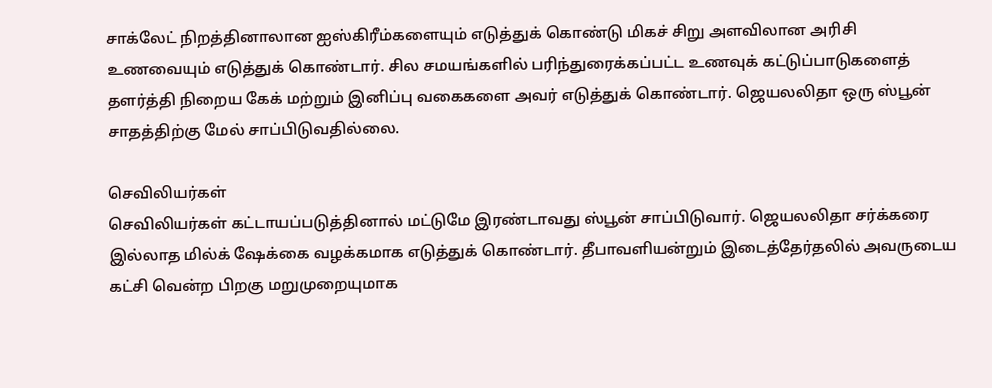சாக்லேட் நிறத்தினாலான ஐஸ்கிரீம்களையும் எடுத்துக் கொண்டு மிகச் சிறு அளவிலான அரிசி உணவையும் எடுத்துக் கொண்டார். சில சமயங்களில் பரிந்துரைக்கப்பட்ட உணவுக் கட்டுப்பாடுகளைத் தளர்த்தி நிறைய கேக் மற்றும் இனிப்பு வகைகளை அவர் எடுத்துக் கொண்டார். ஜெயலலிதா ஒரு ஸ்பூன் சாதத்திற்கு மேல் சாப்பிடுவதில்லை.

செவிலியர்கள்
செவிலியர்கள் கட்டாயப்படுத்தினால் மட்டுமே இரண்டாவது ஸ்பூன் சாப்பிடுவார். ஜெயலலிதா சர்க்கரை இல்லாத மில்க் ஷேக்கை வழக்கமாக எடுத்துக் கொண்டார். தீபாவளியன்றும் இடைத்தேர்தலில் அவருடைய கட்சி வென்ற பிறகு மறுமுறையுமாக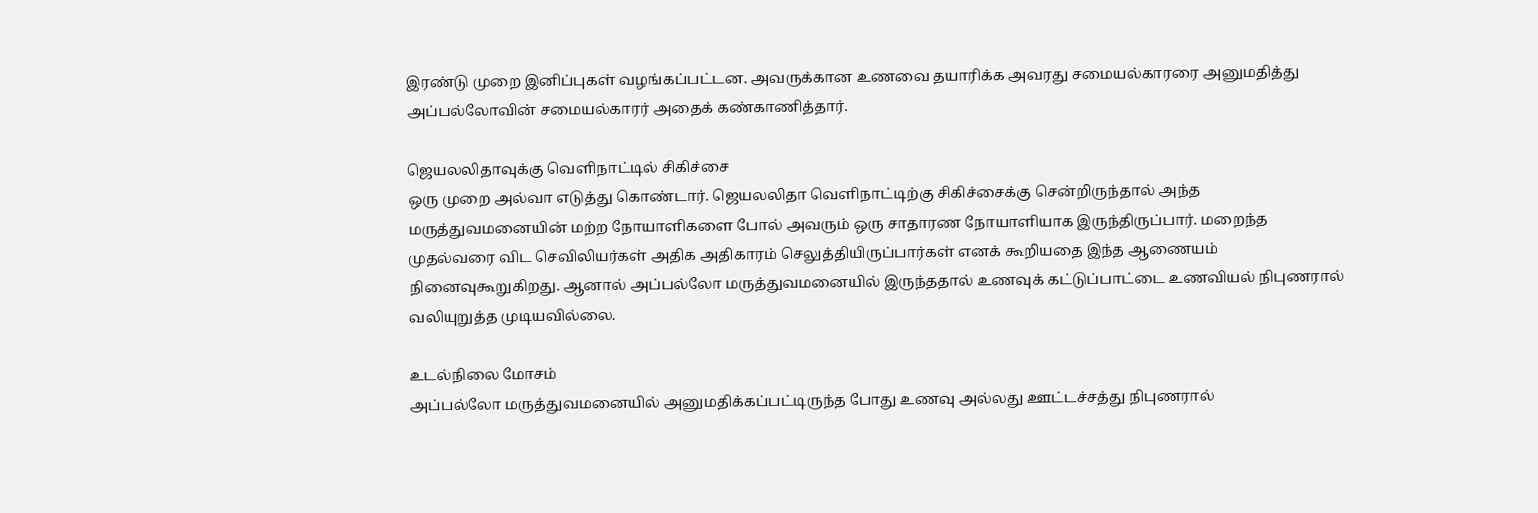இரண்டு முறை இனிப்புகள் வழங்கப்பட்டன. அவருக்கான உணவை தயாரிக்க அவரது சமையல்காரரை அனுமதித்து அப்பல்லோவின் சமையல்காரர் அதைக் கண்காணித்தார்.

ஜெயலலிதாவுக்கு வெளிநாட்டில் சிகிச்சை
ஒரு முறை அல்வா எடுத்து கொண்டார். ஜெயலலிதா வெளிநாட்டிற்கு சிகிச்சைக்கு சென்றிருந்தால் அந்த மருத்துவமனையின் மற்ற நோயாளிகளை போல் அவரும் ஒரு சாதாரண நோயாளியாக இருந்திருப்பார். மறைந்த முதல்வரை விட செவிலியர்கள் அதிக அதிகாரம் செலுத்தியிருப்பார்கள் எனக் கூறியதை இந்த ஆணையம் நினைவுகூறுகிறது. ஆனால் அப்பல்லோ மருத்துவமனையில் இருந்ததால் உணவுக் கட்டுப்பாட்டை உணவியல் நிபுணரால் வலியுறுத்த முடியவில்லை.

உடல்நிலை மோசம்
அப்பல்லோ மருத்துவமனையில் அனுமதிக்கப்பட்டிருந்த போது உணவு அல்லது ஊட்டச்சத்து நிபுணரால்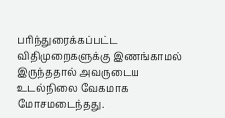பரிந்துரைக்கப்பட்ட விதிமுறைகளுக்கு இணங்காமல் இருந்ததால் அவருடைய உடல்நிலை வேகமாக மோசமடைந்தது.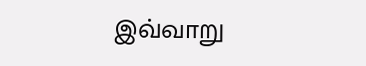இவ்வாறு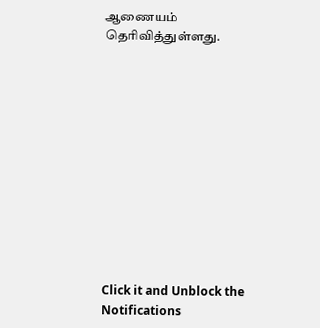ஆணையம் தெரிவித்துள்ளது.












Click it and Unblock the Notifications